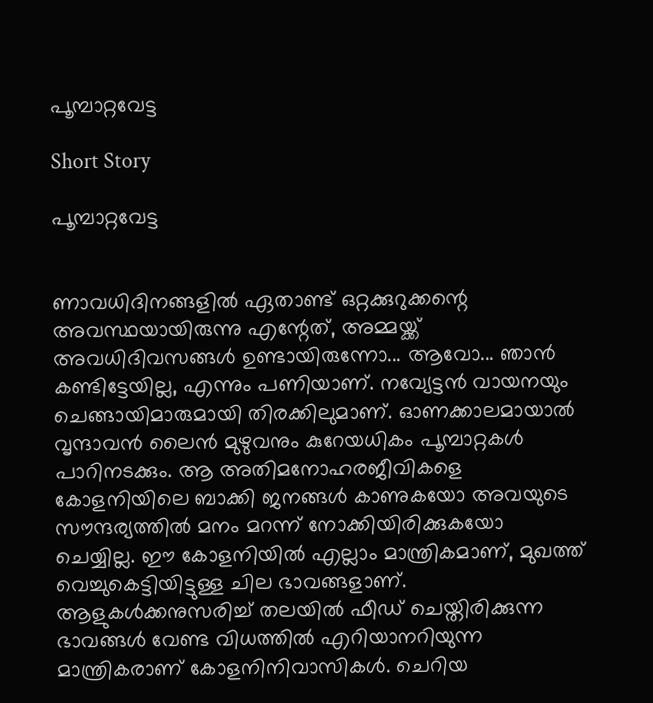പൂമ്പാറ്റവേട്ട

Short Story

പൂമ്പാറ്റവേട്ട


ണാവധിദിനങ്ങളിൽ ഏതാണ്ട് ഒറ്റക്കുറുക്കന്റെ അവസ്ഥയായിരുന്നു എന്റേത്, അമ്മയ്ക്ക് അവധിദിവസങ്ങൾ ഉണ്ടായിരുന്നോ... ആവോ... ഞാൻ കണ്ടിട്ടേയില്ല, എന്നും പണിയാണ്. നവ്യേട്ടൻ വായനയും ചെങ്ങായിമാരുമായി തിരക്കിലുമാണ്. ഓണക്കാലമായാൽ വൃന്ദാവൻ ലൈൻ മുഴുവനും കുറേയധികം പൂമ്പാറ്റകൾ പാറിനടക്കും. ആ അതിമനോഹരജീവികളെ കോളനിയിലെ ബാക്കി ജനങ്ങൾ കാണുകയോ അവയുടെ സൗന്ദര്യത്തിൽ മനം മറന്ന് നോക്കിയിരിക്കുകയോ ചെയ്യില്ല. ഈ കോളനിയിൽ എല്ലാം മാന്ത്രികമാണ്, മുഖത്ത് വെച്ചുകെട്ടിയിട്ടുള്ള ചില ഭാവങ്ങളാണ്. ആളുകൾക്കനുസരിച്ച് തലയിൽ ഫീഡ് ചെയ്തിരിക്കുന്ന ഭാവങ്ങൾ വേണ്ട വിധത്തിൽ എറിയാനറിയുന്ന മാന്ത്രികരാണ് കോളനിനിവാസികൾ. ചെറിയ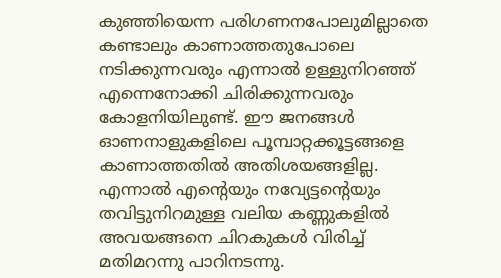കുഞ്ഞിയെന്ന പരിഗണനപോലുമില്ലാതെ കണ്ടാലും കാണാത്തതുപോലെ നടിക്കുന്നവരും എന്നാൽ ഉള്ളുനിറഞ്ഞ് എന്നെനോക്കി ചിരിക്കുന്നവരും കോളനിയിലുണ്ട്. ഈ ജനങ്ങൾ ഓണനാളുകളിലെ പൂമ്പാറ്റക്കൂട്ടങ്ങളെ കാണാത്തതിൽ അതിശയങ്ങളില്ല. എന്നാൽ എന്റെയും നവ്യേട്ടന്റെയും തവിട്ടുനിറമുള്ള വലിയ കണ്ണുകളിൽ അവയങ്ങനെ ചിറകുകൾ വിരിച്ച് മതിമറന്നു പാറിനടന്നു.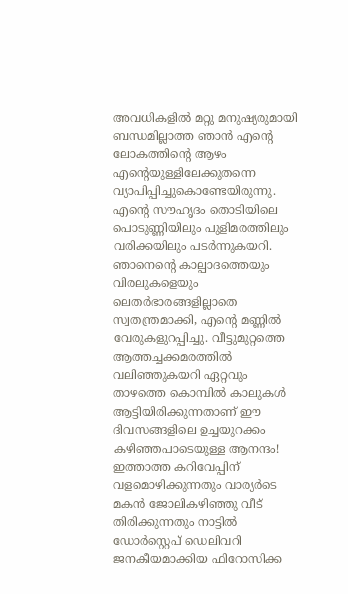അവധികളിൽ മറ്റു മനുഷ്യരുമായി ബന്ധമില്ലാത്ത ഞാൻ എന്റെ ലോകത്തിന്റെ ആഴം എന്റെയുള്ളിലേക്കുതന്നെ വ്യാപിപ്പിച്ചുകൊണ്ടേയിരുന്നു. എന്റെ സൗഹൃദം തൊടിയിലെ പൊടുണ്ണിയിലും പുളിമരത്തിലും വരിക്കയിലും പടർന്നുകയറി. ഞാനെന്റെ കാല്പാദത്തെയും വിരലുകളെയും ലെതർഭാരങ്ങളില്ലാതെ സ്വതന്ത്രമാക്കി, എന്റെ മണ്ണിൽ വേരുകളുറപ്പിച്ചു. വീട്ടുമുറ്റത്തെ ആത്തച്ചക്കമരത്തിൽ വലിഞ്ഞുകയറി ഏറ്റവും താഴത്തെ കൊമ്പിൽ കാലുകൾ ആട്ടിയിരിക്കുന്നതാണ് ഈ ദിവസങ്ങളിലെ ഉച്ചയുറക്കം കഴിഞ്ഞപാടെയുള്ള ആനന്ദം! ഇത്താത്ത കറിവേപ്പിന് വളമൊഴിക്കുന്നതും വാര്യർടെ മകൻ ജോലികഴിഞ്ഞു വീട് തിരിക്കുന്നതും നാട്ടിൽ ഡോർസ്റ്റെപ് ഡെലിവറി ജനകീയമാക്കിയ ഫിറോസിക്ക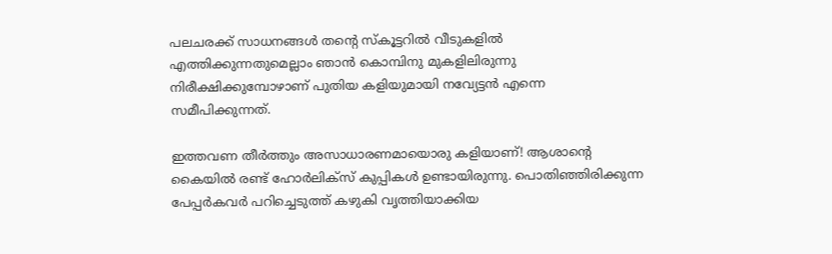പലചരക്ക് സാധനങ്ങൾ തന്റെ സ്‌കൂട്ടറിൽ വീടുകളിൽ എത്തിക്കുന്നതുമെല്ലാം ഞാൻ കൊമ്പിനു മുകളിലിരുന്നു നിരീക്ഷിക്കുമ്പോഴാണ് പുതിയ കളിയുമായി നവ്യേട്ടൻ എന്നെ സമീപിക്കുന്നത്.

ഇത്തവണ തീർത്തും അസാധാരണമായൊരു കളിയാണ്! ആശാന്റെ കൈയിൽ രണ്ട് ഹോർലിക്‌സ് കുപ്പികൾ ഉണ്ടായിരുന്നു. പൊതിഞ്ഞിരിക്കുന്ന പേപ്പർകവർ പറിച്ചെടുത്ത് കഴുകി വൃത്തിയാക്കിയ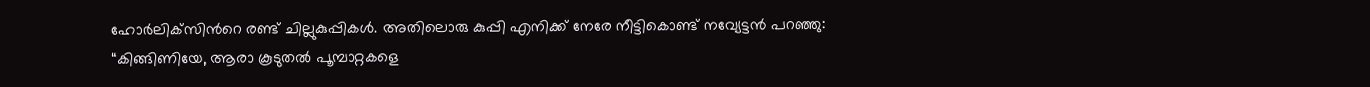ഹോർലിക്‌സിന്‍റെ രണ്ട് ചില്ലുകുപ്പികൾ. അതിലൊരു കുപ്പി എനിക്ക് നേരേ നീട്ടികൊണ്ട് നവ്യേട്ടൻ പറഞ്ഞു: “കിങ്ങിണിയേ, ആരാ കൂടുതൽ പൂമ്പാറ്റകളെ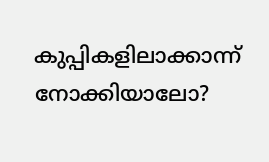കുപ്പികളിലാക്കാന്ന് നോക്കിയാലോ?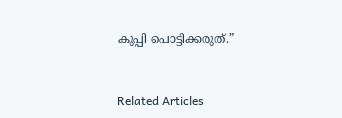കുപ്പി പൊട്ടിക്കരുത്.”


Related Articles